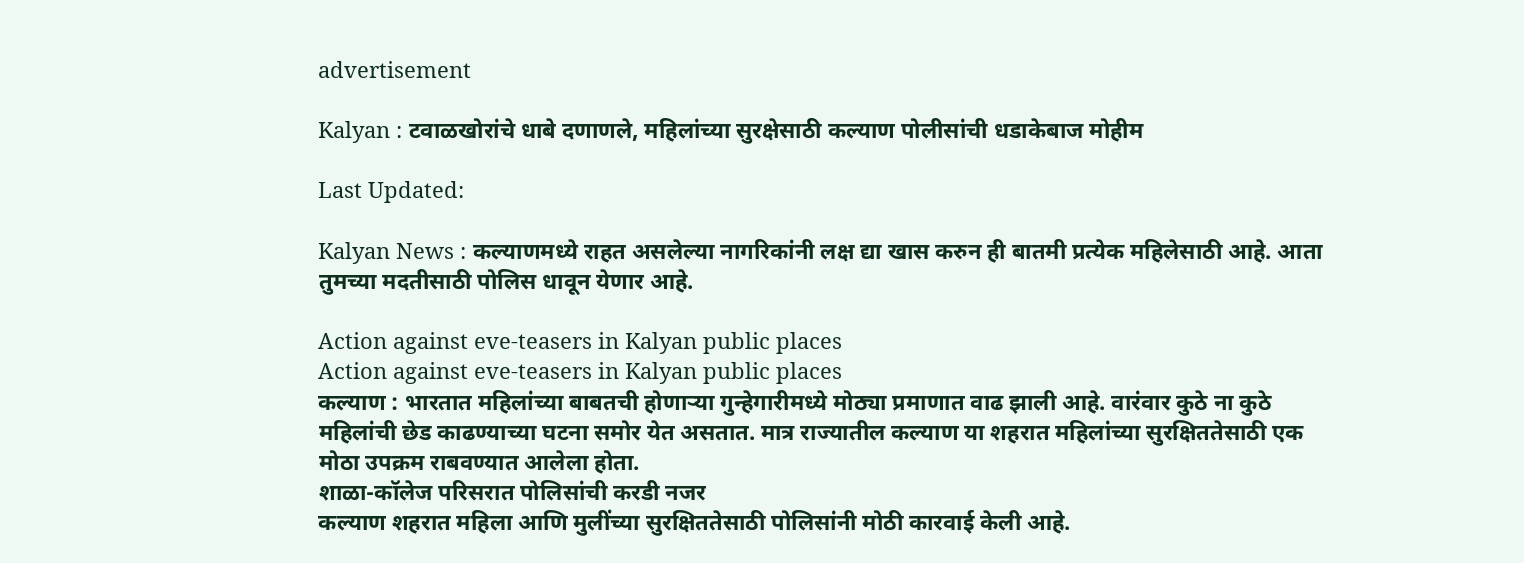advertisement

Kalyan : टवाळखोरांचे धाबे दणाणले, महिलांच्या सुरक्षेसाठी कल्याण पोलीसांची धडाकेबाज मोहीम

Last Updated:

Kalyan News : कल्याणमध्ये राहत असलेल्या नागरिकांनी लक्ष द्या खास करुन ही बातमी प्रत्येक महिलेसाठी आहे. आता तुमच्या मदतीसाठी पोलिस धावून येणार आहे.

Action against eve-teasers in Kalyan public places
Action against eve-teasers in Kalyan public places
कल्याण : भारतात महिलांच्या बाबतची होणाऱ्या गुन्हेगारीमध्ये मोठ्या प्रमाणात वाढ झाली आहे. वारंवार कुठे ना कुठे महिलांची छेड काढण्याच्या घटना समोर येत असतात. मात्र राज्यातील कल्याण या शहरात महिलांच्या सुरक्षिततेसाठी एक मोठा उपक्रम राबवण्यात आलेला होता.
शाळा-कॉलेज परिसरात पोलिसांची करडी नजर
कल्याण शहरात महिला आणि मुलींच्या सुरक्षिततेसाठी पोलिसांनी मोठी कारवाई केली आहे.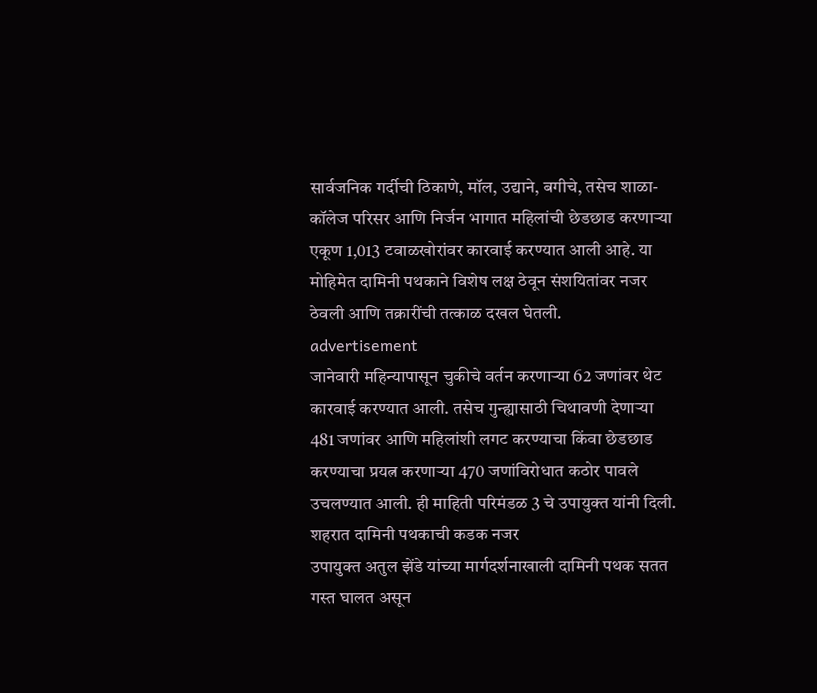सार्वजनिक गर्दीची ठिकाणे, मॉल, उद्याने, बगीचे, तसेच शाळा-कॉलेज परिसर आणि निर्जन भागात महिलांची छेडछाड करणाऱ्या एकूण 1,013 टवाळखोरांवर कारवाई करण्यात आली आहे. या मोहिमेत दामिनी पथकाने विशेष लक्ष ठेवून संशयितांवर नजर ठेवली आणि तक्रारींची तत्काळ दखल घेतली.
advertisement
जानेवारी महिन्यापासून चुकीचे वर्तन करणाऱ्या 62 जणांवर थेट कारवाई करण्यात आली. तसेच गुन्ह्यासाठी चिथावणी देणाऱ्या 481 जणांवर आणि महिलांशी लगट करण्याचा किंवा छेडछाड करण्याचा प्रयत्न करणाऱ्या 470 जणांविरोधात कठोर पावले उचलण्यात आली. ही माहिती परिमंडळ 3 चे उपायुक्त यांनी दिली.
शहरात दामिनी पथकाची कडक नजर
उपायुक्त अतुल झेंडे यांच्या मार्गदर्शनाखाली दामिनी पथक सतत गस्त घालत असून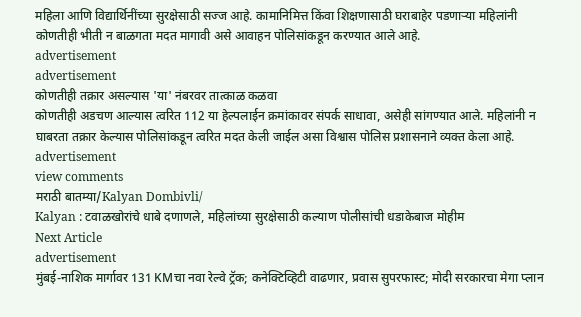महिला आणि विद्यार्थिनींच्या सुरक्षेसाठी सज्ज आहे. कामानिमित्त किंवा शिक्षणासाठी घराबाहेर पडणाऱ्या महिलांनी कोणतीही भीती न बाळगता मदत मागावी असे आवाहन पोलिसांकडून करण्यात आले आहे.
advertisement
advertisement
कोणतीही तक्रार असल्यास 'या' नंबरवर तात्काळ कळवा
कोणतीही अडचण आल्यास त्वरित 112 या हेल्पलाईन क्रमांकावर संपर्क साधावा, असेही सांगण्यात आले. महिलांनी न घाबरता तक्रार केल्यास पोलिसांकडून त्वरित मदत केली जाईल असा विश्वास पोलिस प्रशासनाने व्यक्त केला आहे.
advertisement
view comments
मराठी बातम्या/Kalyan Dombivli/
Kalyan : टवाळखोरांचे धाबे दणाणले, महिलांच्या सुरक्षेसाठी कल्याण पोलीसांची धडाकेबाज मोहीम
Next Article
advertisement
मुंबई-नाशिक मार्गावर 131 KMचा नवा रेल्वे ट्रॅक; कनेक्टिव्हिटी वाढणार, प्रवास सुपरफास्ट; मोदी सरकारचा मेगा प्लान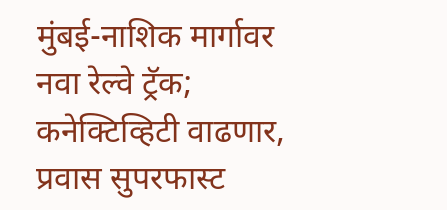मुंबई-नाशिक मार्गावर नवा रेल्वे ट्रॅक; कनेक्टिव्हिटी वाढणार, प्रवास सुपरफास्ट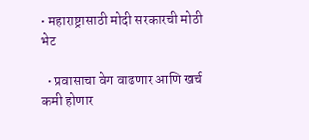• महाराष्ट्रासाठी मोदी सरकारची मोठी भेट

  • प्रवासाचा वेग वाढणार आणि खर्च कमी होणार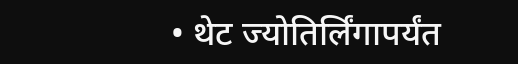• थेट ज्योतिर्लिंगापर्यंत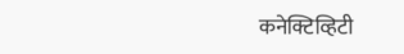कनेक्टिव्हिटी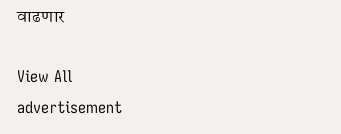वाढणार

View All
advertisement